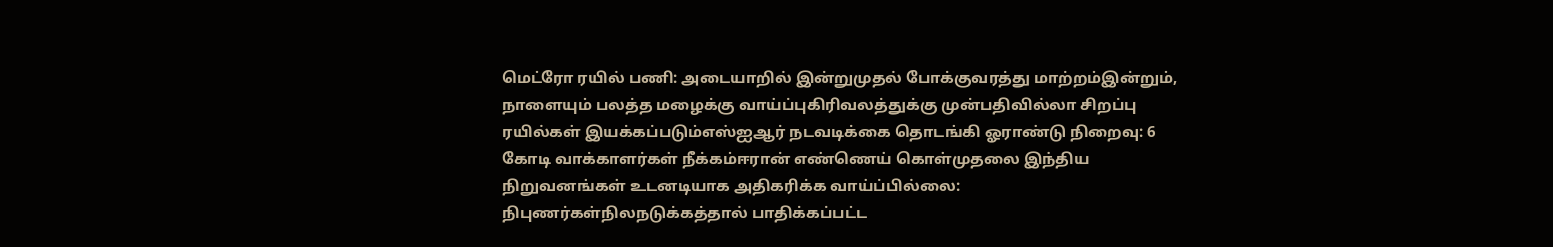மெட்ரோ ரயில் பணி: அடையாறில் இன்றுமுதல் போக்குவரத்து மாற்றம்இன்றும், நாளையும் பலத்த மழைக்கு வாய்ப்புகிரிவலத்துக்கு முன்பதிவில்லா சிறப்பு ரயில்கள் இயக்கப்படும்எஸ்ஐஆர் நடவடிக்கை தொடங்கி ஓராண்டு நிறைவு: 6 கோடி வாக்காளர்கள் நீக்கம்ஈரான் எண்ணெய் கொள்முதலை இந்திய நிறுவனங்கள் உடனடியாக அதிகரிக்க வாய்ப்பில்லை: நிபுணர்கள்நிலநடுக்கத்தால் பாதிக்கப்பட்ட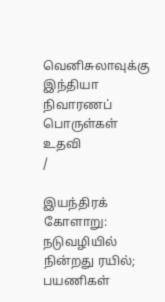வெனிசுலாவுக்கு இந்தியா நிவாரணப் பொருள்கள் உதவி
/

இயந்திரக் கோளாறு: நடுவழியில் நின்றது ரயில்; பயணிகள்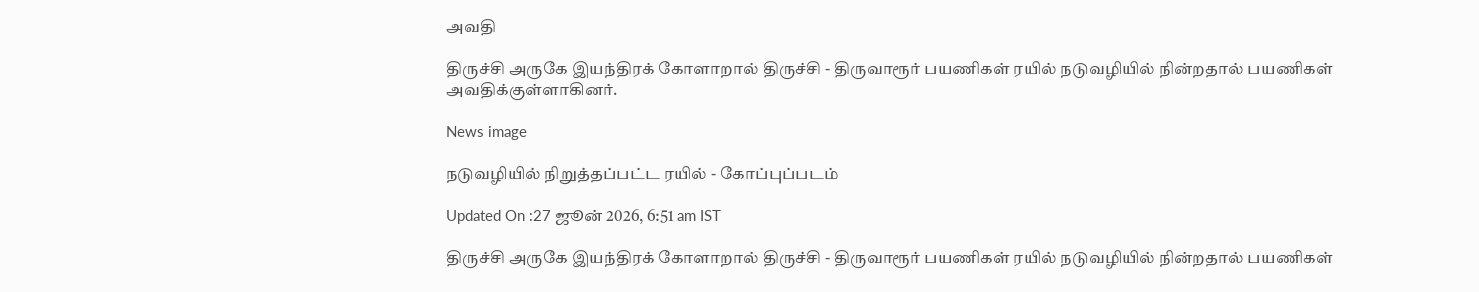அவதி

திருச்சி அருகே இயந்திரக் கோளாறால் திருச்சி - திருவாரூர் பயணிகள் ரயில் நடுவழியில் நின்றதால் பயணிகள் அவதிக்குள்ளாகினர்.

News image

நடுவழியில் நிறுத்தப்பட்ட ரயில் - கோப்புப்படம்

Updated On :27 ஜூன் 2026, 6:51 am IST

திருச்சி அருகே இயந்திரக் கோளாறால் திருச்சி - திருவாரூர் பயணிகள் ரயில் நடுவழியில் நின்றதால் பயணிகள்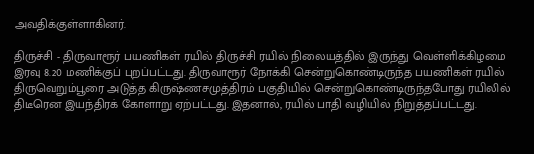அவதிக்குள்ளாகினர்.

திருச்சி - திருவாரூர் பயணிகள் ரயில் திருச்சி ரயில் நிலையத்தில் இருந்து வெள்ளிக்கிழமை இரவு 8.20 மணிக்குப் புறப்பட்டது. திருவாரூர் நோக்கி சென்றுகொண்டிருந்த பயணிகள் ரயில் திருவெறும்பூரை அடுத்த கிருஷ்ணசமுத்திரம் பகுதியில் சென்றுகொண்டிருந்தபோது ரயிலில் திடீரென இயந்திரக் கோளாறு ஏற்பட்டது. இதனால், ரயில் பாதி வழியில் நிறுத்தப்பட்டது.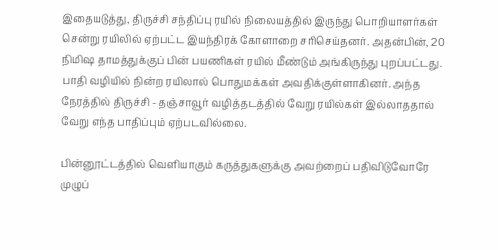இதையடுத்து, திருச்சி சந்திப்பு ரயில் நிலையத்தில் இருந்து பொறியாளர்கள் சென்று ரயிலில் ஏற்பட்ட இயந்திரக் கோளாறை சரிசெய்தனர். அதன்பின், 20 நிமிஷ தாமத்துக்குப் பின் பயணிகள் ரயில் மீண்டும் அங்கிருந்து புறப்பட்டது. பாதி வழியில் நின்ற ரயிலால் பொதுமக்கள் அவதிக்குள்ளாகினர். அந்த நேரத்தில் திருச்சி - தஞ்சாவூர் வழித்தடத்தில் வேறு ரயில்கள் இல்லாததால் வேறு எந்த பாதிப்பும் ஏற்படவில்லை.

பின்னூட்டத்தில் வெளியாகும் கருத்துகளுக்கு அவற்றைப் பதிவிடுவோரே முழுப்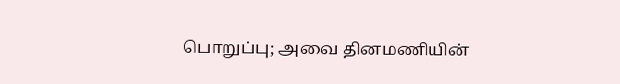பொறுப்பு; அவை தினமணியின்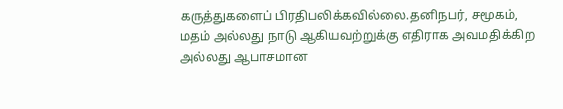கருத்துகளைப் பிரதிபலிக்கவில்லை.தனிநபர், சமூகம், மதம் அல்லது நாடு ஆகியவற்றுக்கு எதிராக அவமதிக்கிற அல்லது ஆபாசமான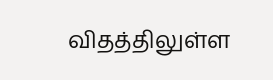விதத்திலுள்ள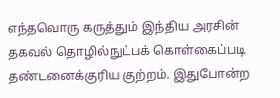எந்தவொரு கருத்தும் இந்திய அரசின் தகவல் தொழில்நுட்பக் கொள்கைப்படி தண்டனைக்குரிய குற்றம். இதுபோன்ற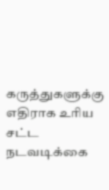கருத்துகளுக்கு எதிராக உரிய சட்ட நடவடிக்கை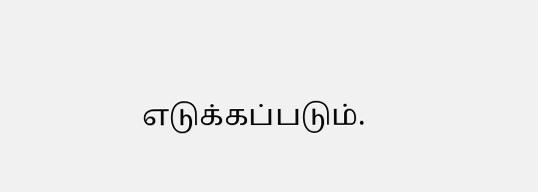எடுக்கப்படும்.